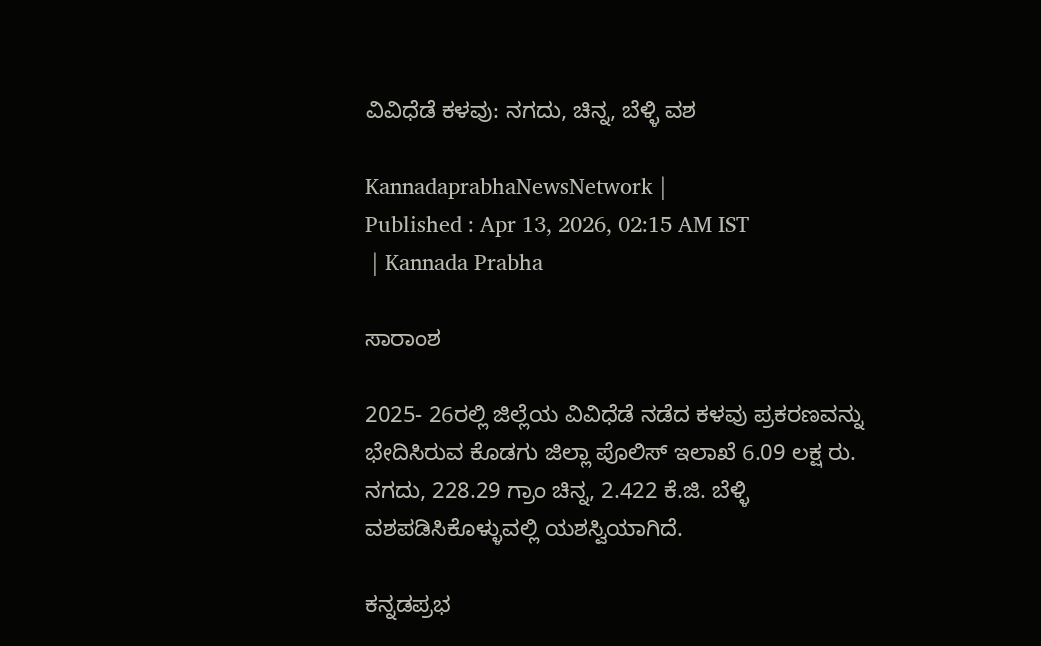ವಿವಿಧೆಡೆ ಕಳವು: ನಗದು, ಚಿನ್ನ, ಬೆಳ್ಳಿ ವಶ

KannadaprabhaNewsNetwork |
Published : Apr 13, 2026, 02:15 AM IST
 | Kannada Prabha

ಸಾರಾಂಶ

2025- 26ರಲ್ಲಿ ಜಿಲ್ಲೆಯ ವಿವಿಧೆಡೆ ನಡೆದ ಕಳವು ಪ್ರಕರಣವನ್ನು ಭೇದಿಸಿರುವ ಕೊಡಗು ಜಿಲ್ಲಾ ಪೊಲಿಸ್ ಇಲಾಖೆ 6.09 ಲಕ್ಷ ರು. ನಗದು, 228.29 ಗ್ರಾಂ ಚಿನ್ನ, 2.422 ಕೆ.ಜಿ. ಬೆಳ್ಳಿ ವಶಪಡಿಸಿಕೊಳ್ಳುವಲ್ಲಿ ಯಶಸ್ವಿಯಾಗಿದೆ.

ಕನ್ನಡಪ್ರಭ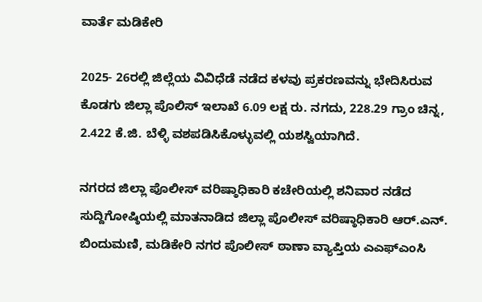ವಾರ್ತೆ ಮಡಿಕೇರಿ

2025- 26ರಲ್ಲಿ ಜಿಲ್ಲೆಯ ವಿವಿಧೆಡೆ ನಡೆದ ಕಳವು ಪ್ರಕರಣವನ್ನು ಭೇದಿಸಿರುವ ಕೊಡಗು ಜಿಲ್ಲಾ ಪೊಲಿಸ್ ಇಲಾಖೆ 6.09 ಲಕ್ಷ ರು. ನಗದು, 228.29 ಗ್ರಾಂ ಚಿನ್ನ, 2.422 ಕೆ.ಜಿ. ಬೆಳ್ಳಿ ವಶಪಡಿಸಿಕೊಳ್ಳುವಲ್ಲಿ ಯಶಸ್ವಿಯಾಗಿದೆ.

ನಗರದ ಜಿಲ್ಲಾ ಪೊಲೀಸ್ ವರಿಷ್ಠಾಧಿಕಾರಿ ಕಚೇರಿಯಲ್ಲಿ ಶನಿವಾರ ನಡೆದ ಸುದ್ದಿಗೋಷ್ಠಿಯಲ್ಲಿ ಮಾತನಾಡಿದ ಜಿಲ್ಲಾ ಪೊಲೀಸ್ ವರಿಷ್ಠಾಧಿಕಾರಿ ಆರ್.ಎನ್. ಬಿಂದುಮಣಿ, ಮಡಿಕೇರಿ ನಗರ ಪೊಲೀಸ್ ಠಾಣಾ ವ್ಯಾಪ್ತಿಯ ಎಎಫ್‌ಎಂಸಿ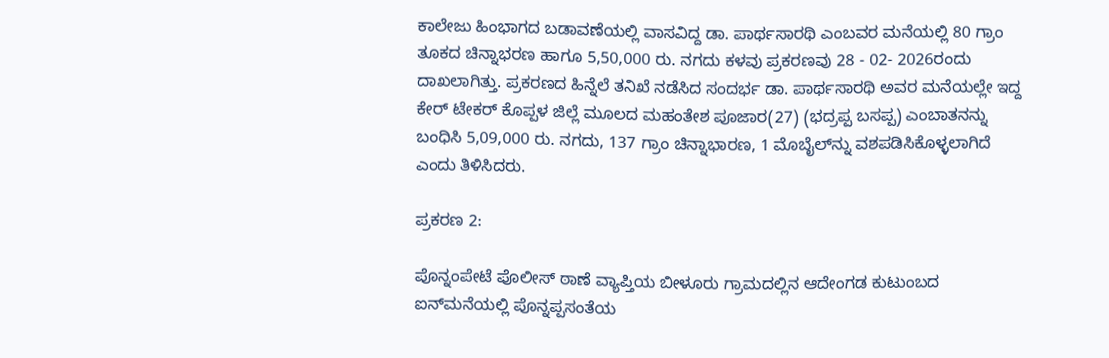ಕಾಲೇಜು ಹಿಂಭಾಗದ ಬಡಾವಣೆಯಲ್ಲಿ ವಾಸವಿದ್ದ ಡಾ. ಪಾರ್ಥಸಾರಥಿ ಎಂಬವರ ಮನೆಯಲ್ಲಿ 80 ಗ್ರಾಂ ತೂಕದ ಚಿನ್ನಾಭರಣ ಹಾಗೂ 5,50,000 ರು. ನಗದು ಕಳವು ಪ್ರಕರಣವು 28 - 02- 2026ರಂದು ದಾಖಲಾಗಿತ್ತು. ಪ್ರಕರಣದ ಹಿನ್ನೆಲೆ ತನಿಖೆ ನಡೆಸಿದ ಸಂದರ್ಭ ಡಾ. ಪಾರ್ಥಸಾರಥಿ ಅವರ ಮನೆಯಲ್ಲೇ ಇದ್ದ ಕೇರ್ ಟೇಕರ್ ಕೊಪ್ಪಳ ಜಿಲ್ಲೆ ಮೂಲದ ಮಹಂತೇಶ ಪೂಜಾರ(27) (ಭದ್ರಪ್ಪ ಬಸಪ್ಪ) ಎಂಬಾತನನ್ನು ಬಂಧಿಸಿ 5,09,000 ರು. ನಗದು, 137 ಗ್ರಾಂ ಚಿನ್ನಾಭಾರಣ, 1 ಮೊಬೈಲ್‌ನ್ನು ವಶಪಡಿಸಿಕೊಳ್ಳಲಾಗಿದೆ ಎಂದು ತಿಳಿಸಿದರು.

ಪ್ರಕರಣ 2:

ಪೊನ್ನಂಪೇಟೆ ಪೊಲೀಸ್ ಠಾಣೆ ವ್ಯಾಪ್ತಿಯ ಬೀಳೂರು ಗ್ರಾಮದಲ್ಲಿನ ಆದೇಂಗಡ ಕುಟುಂಬದ ಐನ್‌ಮನೆಯಲ್ಲಿ ಪೊನ್ನಪ್ಪಸಂತೆಯ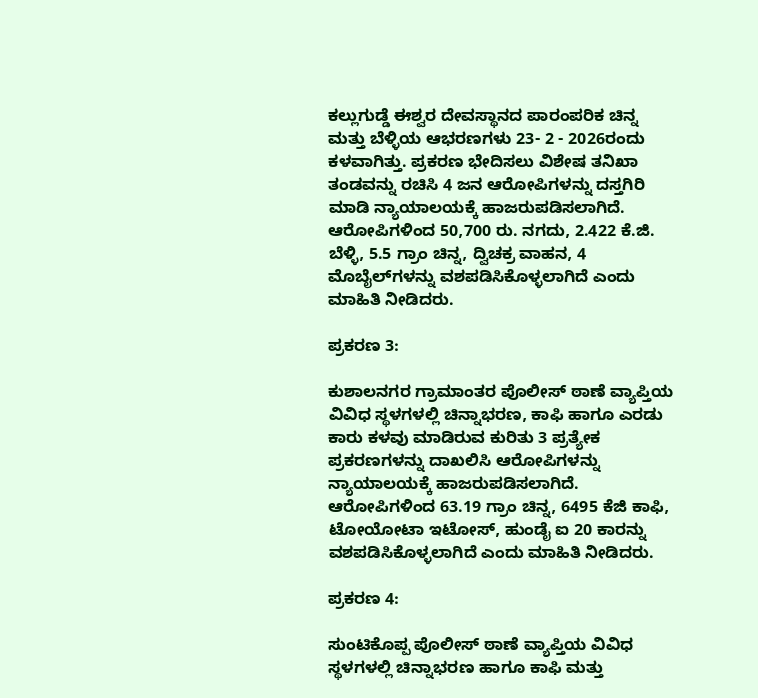ಕಲ್ಲುಗುಡ್ಡೆ ಈಶ್ವರ ದೇವಸ್ಥಾನದ ಪಾರಂಪರಿಕ ಚಿನ್ನ ಮತ್ತು ಬೆಳ್ಳಿಯ ಆಭರಣಗಳು 23- 2 - 2026ರಂದು ಕಳವಾಗಿತ್ತು. ಪ್ರಕರಣ ಭೇದಿಸಲು ವಿಶೇಷ ತನಿಖಾ ತಂಡವನ್ನು ರಚಿಸಿ 4 ಜನ ಆರೋಪಿಗಳನ್ನು ದಸ್ತಗಿರಿ ಮಾಡಿ ನ್ಯಾಯಾಲಯಕ್ಕೆ ಹಾಜರುಪಡಿಸಲಾಗಿದೆ. ಆರೋಪಿಗಳಿಂದ 50,700 ರು. ನಗದು, 2.422 ಕೆ.ಜಿ. ಬೆಳ್ಳಿ, 5.5 ಗ್ರಾಂ ಚಿನ್ನ, ದ್ವಿಚಕ್ರ ವಾಹನ, 4 ಮೊಬೈಲ್‌ಗಳನ್ನು ವಶಪಡಿಸಿಕೊಳ್ಳಲಾಗಿದೆ ಎಂದು ಮಾಹಿತಿ ನೀಡಿದರು.

ಪ್ರಕರಣ 3:

ಕುಶಾಲನಗರ ಗ್ರಾಮಾಂತರ ಪೊಲೀಸ್ ಠಾಣೆ ವ್ಯಾಪ್ತಿಯ ವಿವಿಧ ಸ್ಥಳಗಳಲ್ಲಿ ಚಿನ್ನಾಭರಣ, ಕಾಫಿ ಹಾಗೂ ಎರಡು ಕಾರು ಕಳವು ಮಾಡಿರುವ ಕುರಿತು 3 ಪ್ರತ್ಯೇಕ ಪ್ರಕರಣಗಳನ್ನು ದಾಖಲಿಸಿ ಆರೋಪಿಗಳನ್ನು ನ್ಯಾಯಾಲಯಕ್ಕೆ ಹಾಜರುಪಡಿಸಲಾಗಿದೆ. ಆರೋಪಿಗಳಿಂದ 63.19 ಗ್ರಾಂ ಚಿನ್ನ, 6495 ಕೆಜಿ ಕಾಫಿ, ಟೋಯೋಟಾ ಇಟೋಸ್, ಹುಂಡೈ ಐ 20 ಕಾರನ್ನು ವಶಪಡಿಸಿಕೊಳ್ಳಲಾಗಿದೆ ಎಂದು ಮಾಹಿತಿ ನೀಡಿದರು.

ಪ್ರಕರಣ 4:

ಸುಂಟಿಕೊಪ್ಪ ಪೊಲೀಸ್ ಠಾಣೆ ವ್ಯಾಪ್ತಿಯ ವಿವಿಧ ಸ್ಥಳಗಳಲ್ಲಿ ಚಿನ್ನಾಭರಣ ಹಾಗೂ ಕಾಫಿ ಮತ್ತು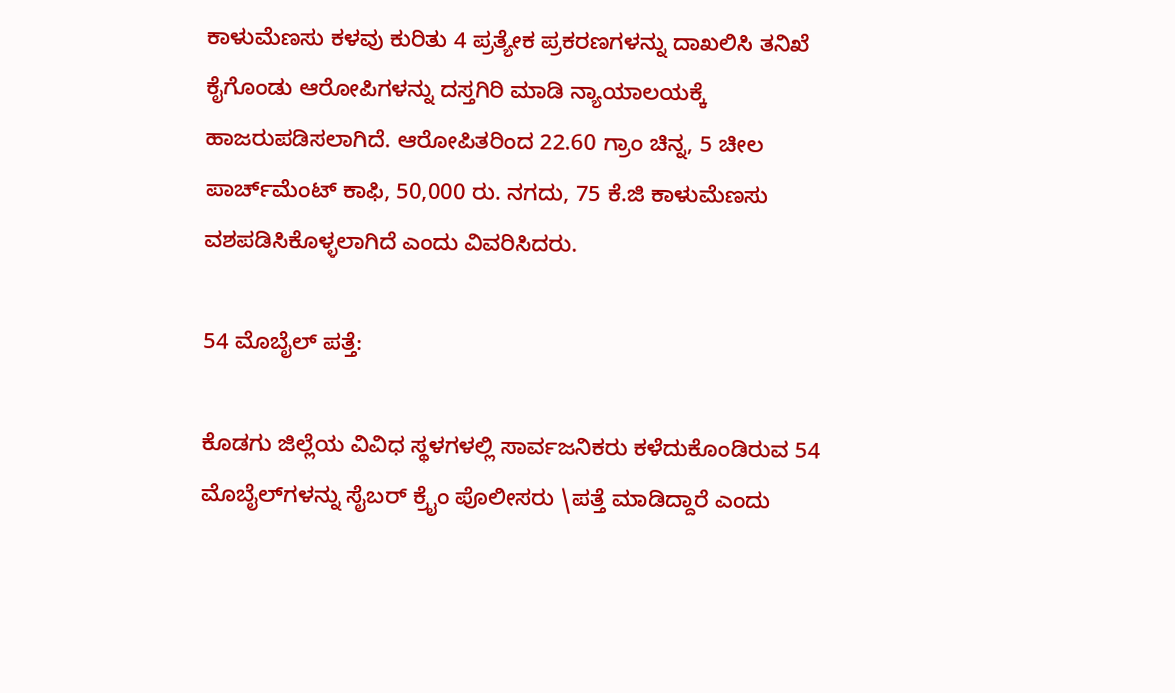ಕಾಳುಮೆಣಸು ಕಳವು ಕುರಿತು 4 ಪ್ರತ್ಯೇಕ ಪ್ರಕರಣಗಳನ್ನು ದಾಖಲಿಸಿ ತನಿಖೆ ಕೈಗೊಂಡು ಆರೋಪಿಗಳನ್ನು ದಸ್ತಗಿರಿ ಮಾಡಿ ನ್ಯಾಯಾಲಯಕ್ಕೆ ಹಾಜರುಪಡಿಸಲಾಗಿದೆ. ಆರೋಪಿತರಿಂದ 22.60 ಗ್ರಾಂ ಚಿನ್ನ, 5 ಚೀಲ ಪಾರ್ಚ್‌ಮೆಂಟ್ ಕಾಫಿ, 50,000 ರು. ನಗದು, 75 ಕೆ.ಜಿ ಕಾಳುಮೆಣಸು ವಶಪಡಿಸಿಕೊಳ್ಳಲಾಗಿದೆ ಎಂದು ವಿವರಿಸಿದರು.

54 ಮೊಬೈಲ್ ಪತ್ತೆ:

ಕೊಡಗು ಜಿಲ್ಲೆಯ ವಿವಿಧ ಸ್ಥಳಗಳಲ್ಲಿ ಸಾರ್ವಜನಿಕರು ಕಳೆದುಕೊಂಡಿರುವ 54 ಮೊಬೈಲ್‌ಗಳನ್ನು ಸೈಬರ್ ಕ್ರೈಂ ಪೊಲೀಸರು \ಪತ್ತೆ ಮಾಡಿದ್ದಾರೆ ಎಂದು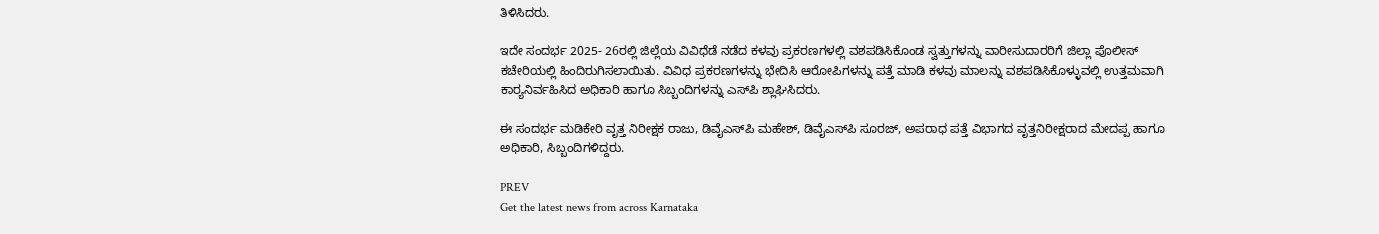ತಿಳಿಸಿದರು.

ಇದೇ ಸಂದರ್ಭ 2025- 26ರಲ್ಲಿ ಜಿಲ್ಲೆಯ ವಿವಿಧೆಡೆ ನಡೆದ ಕಳವು ಪ್ರಕರಣಗಳಲ್ಲಿ ವಶಪಡಿಸಿಕೊಂಡ ಸ್ವತ್ತುಗಳನ್ನು ವಾರೀಸುದಾರರಿಗೆ ಜಿಲ್ಲಾ ಪೊಲೀಸ್ ಕಚೇರಿಯಲ್ಲಿ ಹಿಂದಿರುಗಿಸಲಾಯಿತು. ವಿವಿಧ ಪ್ರಕರಣಗಳನ್ನು ಭೇದಿಸಿ ಆರೋಪಿಗಳನ್ನು ಪತ್ತೆ ಮಾಡಿ ಕಳವು ಮಾಲನ್ನು ವಶಪಡಿಸಿಕೊಳ್ಳುವಲ್ಲಿ ಉತ್ತಮವಾಗಿ ಕಾರ್‍ಯನಿರ್ವಹಿಸಿದ ಅಧಿಕಾರಿ ಹಾಗೂ ಸಿಬ್ಬಂದಿಗಳನ್ನು ಎಸ್‌ಪಿ ಶ್ಲಾಘಿಸಿದರು.

ಈ ಸಂದರ್ಭ ಮಡಿಕೇರಿ ವೃತ್ತ ನಿರೀಕ್ಷಕ ರಾಜು, ಡಿವೈಎಸ್‌ಪಿ ಮಹೇಶ್, ಡಿವೈಎಸ್‌ಪಿ ಸೂರಜ್, ಅಪರಾಧ ಪತ್ತೆ ವಿಭಾಗದ ವೃತ್ತನಿರೀಕ್ಷರಾದ ಮೇದಪ್ಪ ಹಾಗೂ ಅಧಿಕಾರಿ, ಸಿಬ್ಬಂದಿಗಳಿದ್ದರು.

PREV
Get the latest news from across Karnataka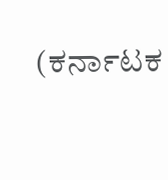(ಕರ್ನಾಟಕ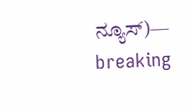ನ್ಯೂಸ್)— breaking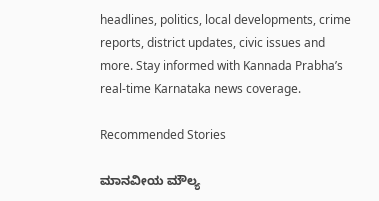headlines, politics, local developments, crime reports, district updates, civic issues and more. Stay informed with Kannada Prabha’s real‑time Karnataka news coverage.

Recommended Stories

ಮಾನವೀಯ ಮೌಲ್ಯ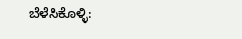ಬೆಳೆಸಿಕೊಳ್ಳಿ: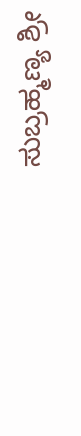ಸುಬ್ರಹ್ಮಣ್ಯ ಶ್ರೀ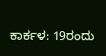ಕಾರ್ಕಳ: 19ರಂದು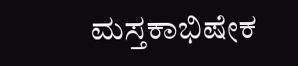ಮಸ್ತಕಾಭಿಷೇಕ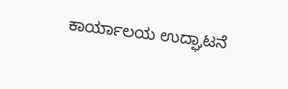ಕಾರ್ಯಾಲಯ ಉದ್ಘಾಟನೆ